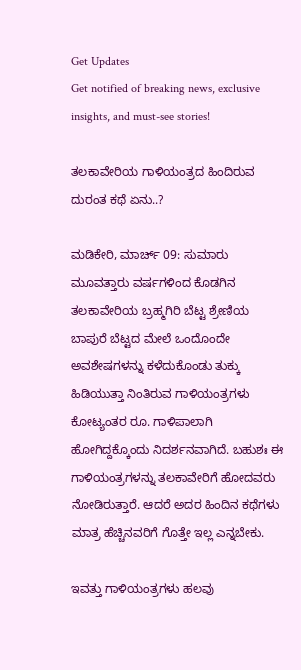Get Updates
Get notified of breaking news, exclusive insights, and must-see stories!

ತಲಕಾವೇರಿಯ ಗಾಳಿಯಂತ್ರದ ಹಿಂದಿರುವ ದುರಂತ ಕಥೆ ಏನು..?

ಮಡಿಕೇರಿ, ಮಾರ್ಚ್ 09: ಸುಮಾರು ಮೂವತ್ತಾರು ವರ್ಷಗಳಿಂದ ಕೊಡಗಿನ ತಲಕಾವೇರಿಯ ಬ್ರಹ್ಮಗಿರಿ ಬೆಟ್ಟ ಶ್ರೇಣಿಯ ಬಾಪುರೆ ಬೆಟ್ಟದ ಮೇಲೆ ಒಂದೊಂದೇ ಅವಶೇಷಗಳನ್ನು ಕಳೆದುಕೊಂಡು ತುಕ್ಕು ಹಿಡಿಯುತ್ತಾ ನಿಂತಿರುವ ಗಾಳಿಯಂತ್ರಗಳು ಕೋಟ್ಯಂತರ ರೂ. ಗಾಳಿಪಾಲಾಗಿ ಹೋಗಿದ್ದಕ್ಕೊಂದು ನಿದರ್ಶನವಾಗಿದೆ. ಬಹುಶಃ ಈ ಗಾಳಿಯಂತ್ರಗಳನ್ನು ತಲಕಾವೇರಿಗೆ ಹೋದವರು ನೋಡಿರುತ್ತಾರೆ. ಆದರೆ ಅದರ ಹಿಂದಿನ ಕಥೆಗಳು ಮಾತ್ರ ಹೆಚ್ಚಿನವರಿಗೆ ಗೊತ್ತೇ ಇಲ್ಲ ಎನ್ನಬೇಕು.

ಇವತ್ತು ಗಾಳಿಯಂತ್ರಗಳು ಹಲವು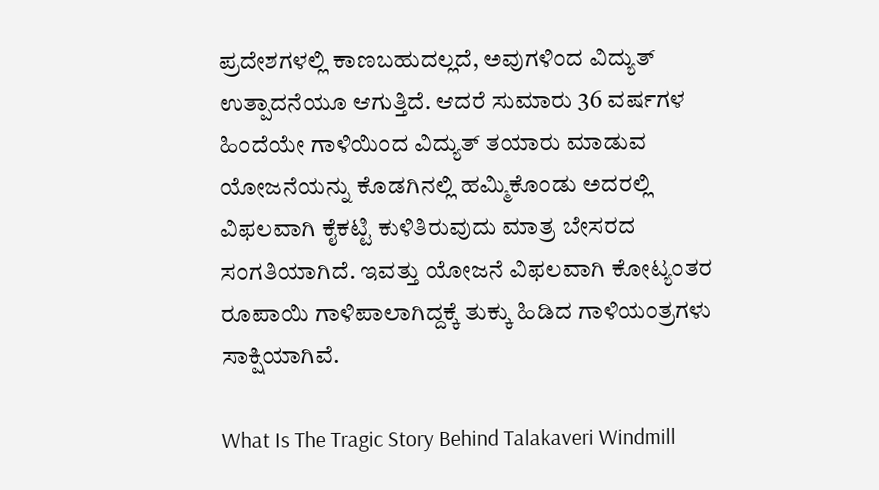ಪ್ರದೇಶಗಳಲ್ಲಿ ಕಾಣಬಹುದಲ್ಲದೆ, ಅವುಗಳಿಂದ ವಿದ್ಯುತ್ ಉತ್ಪಾದನೆಯೂ ಆಗುತ್ತಿದೆ. ಆದರೆ ಸುಮಾರು 36 ವರ್ಷಗಳ ಹಿಂದೆಯೇ ಗಾಳಿಯಿಂದ ವಿದ್ಯುತ್ ತಯಾರು ಮಾಡುವ ಯೋಜನೆಯನ್ನು ಕೊಡಗಿನಲ್ಲಿ ಹಮ್ಮಿಕೊಂಡು ಅದರಲ್ಲಿ ವಿಫಲವಾಗಿ ಕೈಕಟ್ಟಿ ಕುಳಿತಿರುವುದು ಮಾತ್ರ ಬೇಸರದ ಸಂಗತಿಯಾಗಿದೆ. ಇವತ್ತು ಯೋಜನೆ ವಿಫಲವಾಗಿ ಕೋಟ್ಯಂತರ ರೂಪಾಯಿ ಗಾಳಿಪಾಲಾಗಿದ್ದಕ್ಕೆ ತುಕ್ಕು ಹಿಡಿದ ಗಾಳಿಯಂತ್ರಗಳು ಸಾಕ್ಷಿಯಾಗಿವೆ.

What Is The Tragic Story Behind Talakaveri Windmill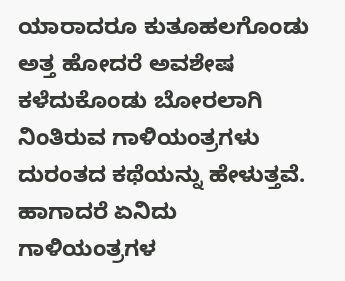ಯಾರಾದರೂ ಕುತೂಹಲಗೊಂಡು ಅತ್ತ ಹೋದರೆ ಅವಶೇಷ ಕಳೆದುಕೊಂಡು ಬೋರಲಾಗಿ ನಿಂತಿರುವ ಗಾಳಿಯಂತ್ರಗಳು ದುರಂತದ ಕಥೆಯನ್ನು ಹೇಳುತ್ತವೆ. ಹಾಗಾದರೆ ಏನಿದು ಗಾಳಿಯಂತ್ರಗಳ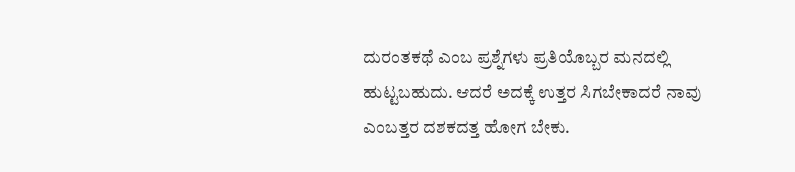ದುರಂತಕಥೆ ಎಂಬ ಪ್ರಶ್ನೆಗಳು ಪ್ರತಿಯೊಬ್ಬರ ಮನದಲ್ಲಿ ಹುಟ್ಟಬಹುದು. ಆದರೆ ಅದಕ್ಕೆ ಉತ್ತರ ಸಿಗಬೇಕಾದರೆ ನಾವು ಎಂಬತ್ತರ ದಶಕದತ್ತ ಹೋಗ ಬೇಕು.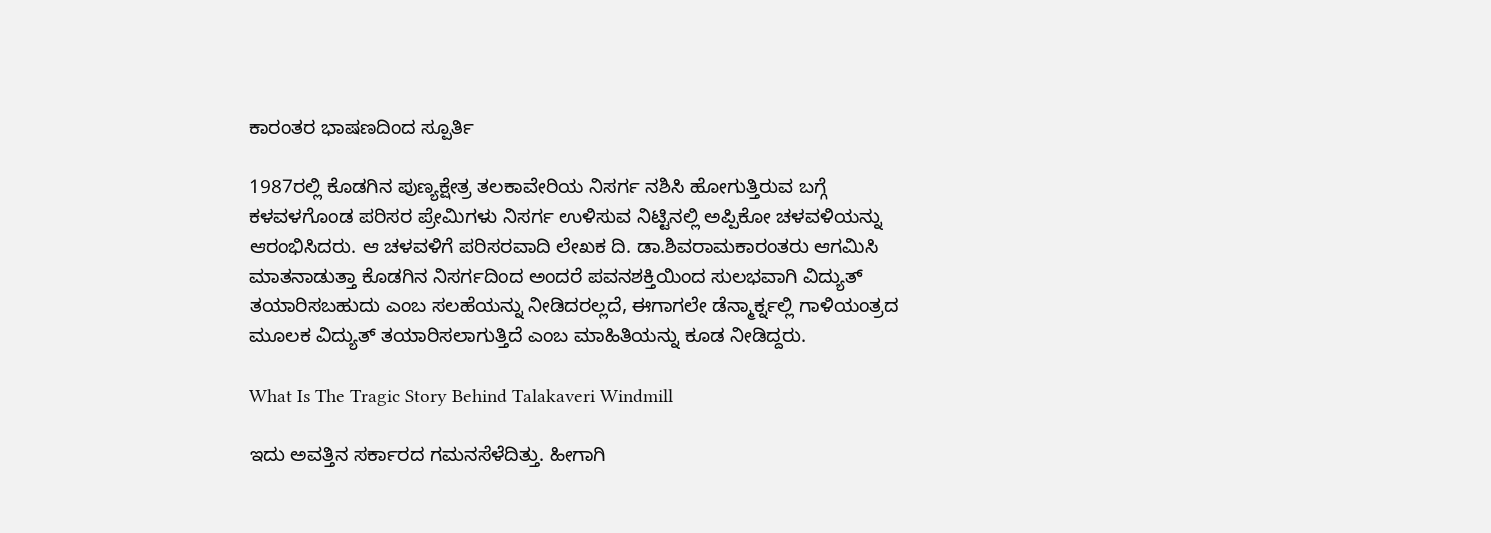ಕಾರಂತರ ಭಾಷಣದಿಂದ ಸ್ಪೂರ್ತಿ

1987ರಲ್ಲಿ ಕೊಡಗಿನ ಪುಣ್ಯಕ್ಷೇತ್ರ ತಲಕಾವೇರಿಯ ನಿಸರ್ಗ ನಶಿಸಿ ಹೋಗುತ್ತಿರುವ ಬಗ್ಗೆ ಕಳವಳಗೊಂಡ ಪರಿಸರ ಪ್ರೇಮಿಗಳು ನಿಸರ್ಗ ಉಳಿಸುವ ನಿಟ್ಟಿನಲ್ಲಿ ಅಪ್ಪಿಕೋ ಚಳವಳಿಯನ್ನು ಆರಂಭಿಸಿದರು. ಆ ಚಳವಳಿಗೆ ಪರಿಸರವಾದಿ ಲೇಖಕ ದಿ. ಡಾ.ಶಿವರಾಮಕಾರಂತರು ಆಗಮಿಸಿ ಮಾತನಾಡುತ್ತಾ ಕೊಡಗಿನ ನಿಸರ್ಗದಿಂದ ಅಂದರೆ ಪವನಶಕ್ತಿಯಿಂದ ಸುಲಭವಾಗಿ ವಿದ್ಯುತ್ ತಯಾರಿಸಬಹುದು ಎಂಬ ಸಲಹೆಯನ್ನು ನೀಡಿದರಲ್ಲದೆ, ಈಗಾಗಲೇ ಡೆನ್ಮಾರ್ಕ್ನಲ್ಲಿ ಗಾಳಿಯಂತ್ರದ ಮೂಲಕ ವಿದ್ಯುತ್ ತಯಾರಿಸಲಾಗುತ್ತಿದೆ ಎಂಬ ಮಾಹಿತಿಯನ್ನು ಕೂಡ ನೀಡಿದ್ದರು.

What Is The Tragic Story Behind Talakaveri Windmill

ಇದು ಅವತ್ತಿನ ಸರ್ಕಾರದ ಗಮನಸೆಳೆದಿತ್ತು. ಹೀಗಾಗಿ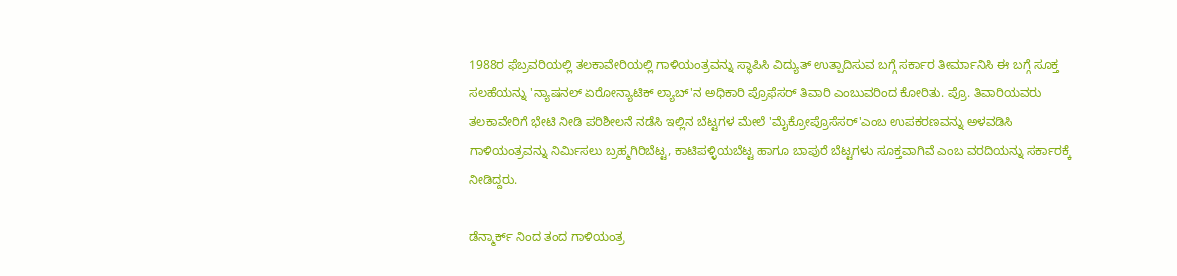1988ರ ಫೆಬ್ರವರಿಯಲ್ಲಿ ತಲಕಾವೇರಿಯಲ್ಲಿ ಗಾಳಿಯಂತ್ರವನ್ನು ಸ್ಥಾಪಿಸಿ ವಿದ್ಯುತ್ ಉತ್ಪಾದಿಸುವ ಬಗ್ಗೆ ಸರ್ಕಾರ ತೀರ್ಮಾನಿಸಿ ಈ ಬಗ್ಗೆ ಸೂಕ್ತ ಸಲಹೆಯನ್ನು 'ನ್ಯಾಷನಲ್ ಏರೋನ್ಯಾಟಿಕ್ ಲ್ಯಾಬ್'ನ ಅಧಿಕಾರಿ ಪ್ರೊಫೆಸರ್ ತಿವಾರಿ ಎಂಬುವರಿಂದ ಕೋರಿತು. ಪ್ರೊ. ತಿವಾರಿಯವರು ತಲಕಾವೇರಿಗೆ ಭೇಟಿ ನೀಡಿ ಪರಿಶೀಲನೆ ನಡೆಸಿ ಇಲ್ಲಿನ ಬೆಟ್ಟಗಳ ಮೇಲೆ 'ಮೈಕ್ರೋಪ್ರೊಸೆಸರ್'ಎಂಬ ಉಪಕರಣವನ್ನು ಅಳವಡಿಸಿ ಗಾಳಿಯಂತ್ರವನ್ನು ನಿರ್ಮಿಸಲು ಬ್ರಹ್ಮಗಿರಿಬೆಟ್ಟ, ಕಾಟಿಪಳ್ಳಿಯಬೆಟ್ಟ ಹಾಗೂ ಬಾಪುರೆ ಬೆಟ್ಟಗಳು ಸೂಕ್ತವಾಗಿವೆ ಎಂಬ ವರದಿಯನ್ನು ಸರ್ಕಾರಕ್ಕೆ ನೀಡಿದ್ದರು.

ಡೆನ್ಮಾರ್ಕ್ ನಿಂದ ತಂದ ಗಾಳಿಯಂತ್ರ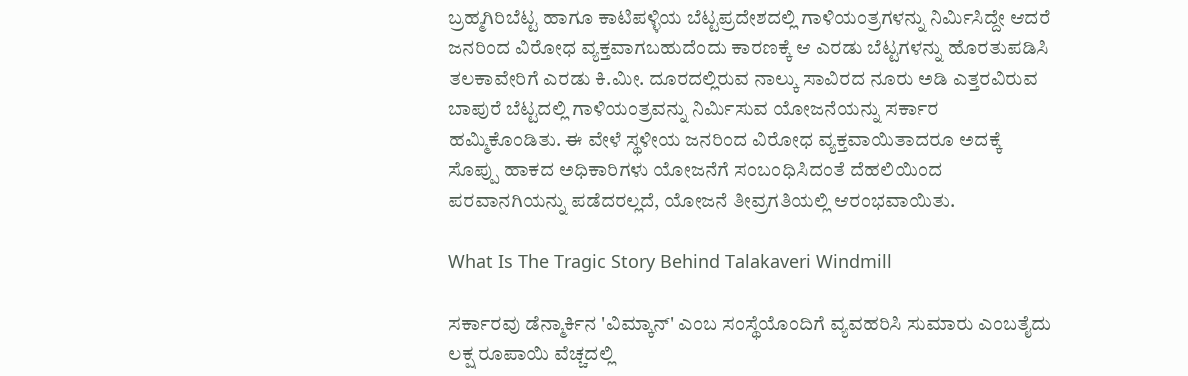ಬ್ರಹ್ಮಗಿರಿಬೆಟ್ಟ ಹಾಗೂ ಕಾಟಿಪಳ್ಳಿಯ ಬೆಟ್ಟಪ್ರದೇಶದಲ್ಲಿ ಗಾಳಿಯಂತ್ರಗಳನ್ನು ನಿರ್ಮಿಸಿದ್ದೇ ಆದರೆ ಜನರಿಂದ ವಿರೋಧ ವ್ಯಕ್ತವಾಗಬಹುದೆಂದು ಕಾರಣಕ್ಕೆ ಆ ಎರಡು ಬೆಟ್ಟಗಳನ್ನು ಹೊರತುಪಡಿಸಿ ತಲಕಾವೇರಿಗೆ ಎರಡು ಕಿ.ಮೀ. ದೂರದಲ್ಲಿರುವ ನಾಲ್ಕು ಸಾವಿರದ ನೂರು ಅಡಿ ಎತ್ತರವಿರುವ ಬಾಪುರೆ ಬೆಟ್ಟದಲ್ಲಿ ಗಾಳಿಯಂತ್ರವನ್ನು ನಿರ್ಮಿಸುವ ಯೋಜನೆಯನ್ನು ಸರ್ಕಾರ ಹಮ್ಮಿಕೊಂಡಿತು. ಈ ವೇಳೆ ಸ್ಥಳೀಯ ಜನರಿಂದ ವಿರೋಧ ವ್ಯಕ್ತವಾಯಿತಾದರೂ ಅದಕ್ಕೆ ಸೊಪ್ಪು ಹಾಕದ ಅಧಿಕಾರಿಗಳು ಯೋಜನೆಗೆ ಸಂಬಂಧಿಸಿದಂತೆ ದೆಹಲಿಯಿಂದ ಪರವಾನಗಿಯನ್ನು ಪಡೆದರಲ್ಲದೆ, ಯೋಜನೆ ತೀವ್ರಗತಿಯಲ್ಲಿ ಆರಂಭವಾಯಿತು.

What Is The Tragic Story Behind Talakaveri Windmill

ಸರ್ಕಾರವು ಡೆನ್ಮಾರ್ಕಿನ 'ವಿಮ್ಕಾನ್' ಎಂಬ ಸಂಸ್ಥೆಯೊಂದಿಗೆ ವ್ಯವಹರಿಸಿ ಸುಮಾರು ಎಂಬತೈದು ಲಕ್ಷ ರೂಪಾಯಿ ವೆಚ್ಚದಲ್ಲಿ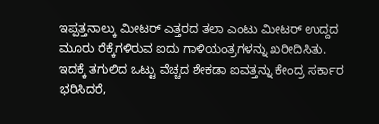ಇಪ್ಪತ್ತನಾಲ್ಕು ಮೀಟರ್ ಎತ್ತರದ ತಲಾ ಎಂಟು ಮೀಟರ್ ಉದ್ದದ ಮೂರು ರೆಕ್ಕೆಗಳಿರುವ ಐದು ಗಾಳಿಯಂತ್ರಗಳನ್ನು ಖರೀದಿಸಿತು. ಇದಕ್ಕೆ ತಗುಲಿದ ಒಟ್ಟು ವೆಚ್ಚದ ಶೇಕಡಾ ಐವತ್ತನ್ನು ಕೇಂದ್ರ ಸರ್ಕಾರ ಭರಿಸಿದರೆ,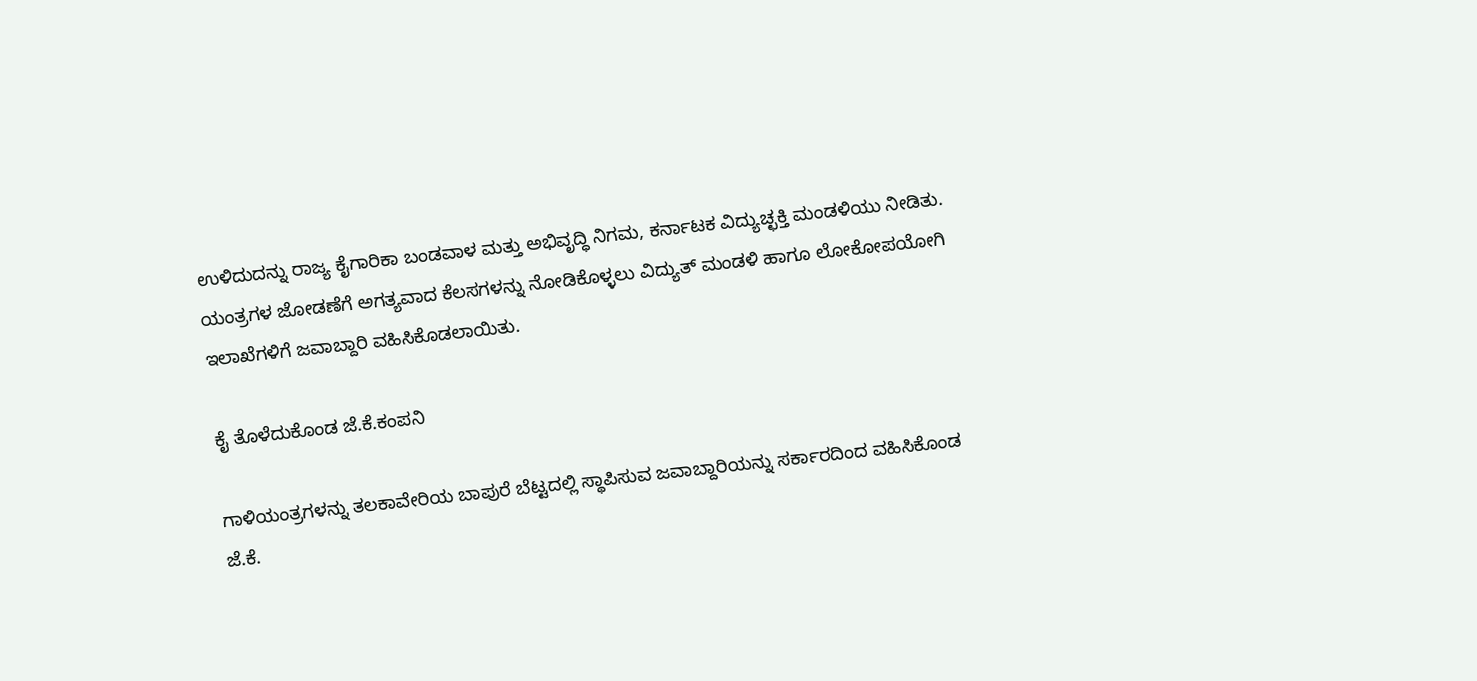ಉಳಿದುದನ್ನು ರಾಜ್ಯ ಕೈಗಾರಿಕಾ ಬಂಡವಾಳ ಮತ್ತು ಅಭಿವೃದ್ಧಿ ನಿಗಮ, ಕರ್ನಾಟಕ ವಿದ್ಯುಚ್ಛಕ್ತಿ ಮಂಡಳಿಯು ನೀಡಿತು. ಯಂತ್ರಗಳ ಜೋಡಣೆಗೆ ಅಗತ್ಯವಾದ ಕೆಲಸಗಳನ್ನು ನೋಡಿಕೊಳ್ಳಲು ವಿದ್ಯುತ್ ಮಂಡಳಿ ಹಾಗೂ ಲೋಕೋಪಯೋಗಿ ಇಲಾಖೆಗಳಿಗೆ ಜವಾಬ್ದಾರಿ ವಹಿಸಿಕೊಡಲಾಯಿತು.

ಕೈ ತೊಳೆದುಕೊಂಡ ಜೆ.ಕೆ.ಕಂಪನಿ

ಗಾಳಿಯಂತ್ರಗಳನ್ನು ತಲಕಾವೇರಿಯ ಬಾಪುರೆ ಬೆಟ್ಟದಲ್ಲಿ ಸ್ಥಾಪಿಸುವ ಜವಾಬ್ದಾರಿಯನ್ನು ಸರ್ಕಾರದಿಂದ ವಹಿಸಿಕೊಂಡ ಜೆ.ಕೆ.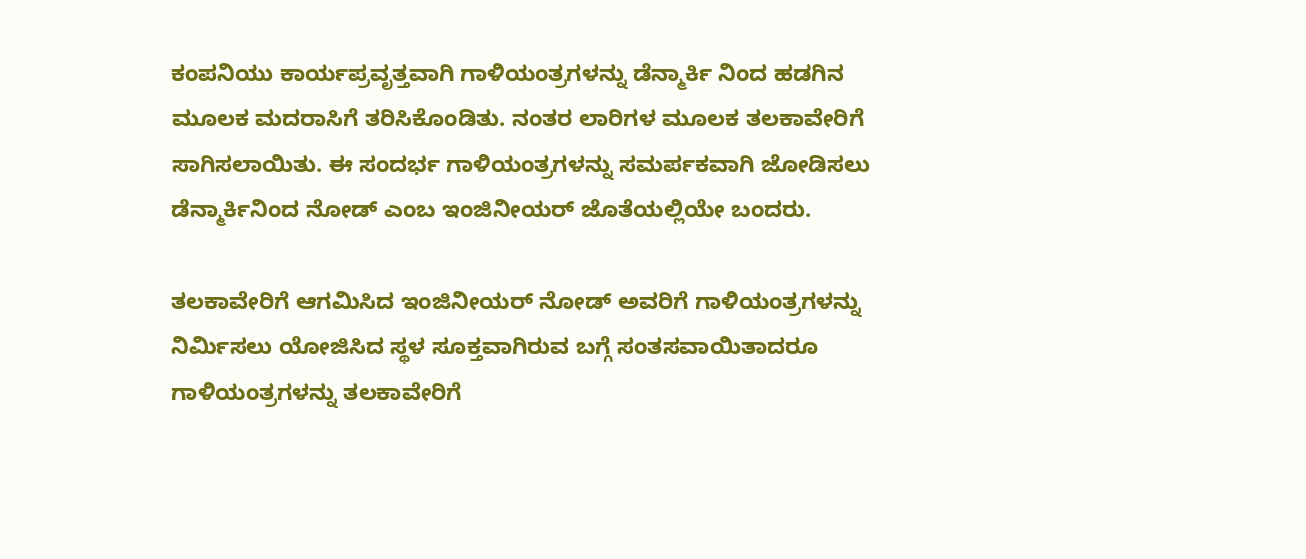ಕಂಪನಿಯು ಕಾರ್ಯಪ್ರವೃತ್ತವಾಗಿ ಗಾಳಿಯಂತ್ರಗಳನ್ನು ಡೆನ್ಮಾರ್ಕಿ ನಿಂದ ಹಡಗಿನ ಮೂಲಕ ಮದರಾಸಿಗೆ ತರಿಸಿಕೊಂಡಿತು. ನಂತರ ಲಾರಿಗಳ ಮೂಲಕ ತಲಕಾವೇರಿಗೆ ಸಾಗಿಸಲಾಯಿತು. ಈ ಸಂದರ್ಭ ಗಾಳಿಯಂತ್ರಗಳನ್ನು ಸಮರ್ಪಕವಾಗಿ ಜೋಡಿಸಲು ಡೆನ್ಮಾರ್ಕಿನಿಂದ ನೋಡ್ ಎಂಬ ಇಂಜಿನೀಯರ್ ಜೊತೆಯಲ್ಲಿಯೇ ಬಂದರು.

ತಲಕಾವೇರಿಗೆ ಆಗಮಿಸಿದ ಇಂಜಿನೀಯರ್ ನೋಡ್ ಅವರಿಗೆ ಗಾಳಿಯಂತ್ರಗಳನ್ನು ನಿರ್ಮಿಸಲು ಯೋಜಿಸಿದ ಸ್ಥಳ ಸೂಕ್ತವಾಗಿರುವ ಬಗ್ಗೆ ಸಂತಸವಾಯಿತಾದರೂ ಗಾಳಿಯಂತ್ರಗಳನ್ನು ತಲಕಾವೇರಿಗೆ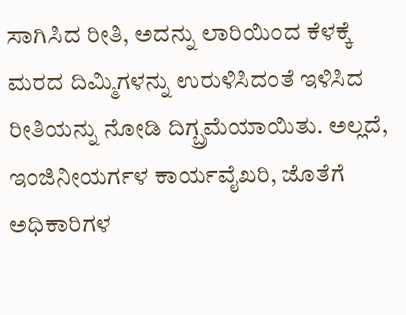ಸಾಗಿಸಿದ ರೀತಿ, ಅದನ್ನು ಲಾರಿಯಿಂದ ಕೆಳಕ್ಕೆ ಮರದ ದಿಮ್ಮಿಗಳನ್ನು ಉರುಳಿಸಿದಂತೆ ಇಳಿಸಿದ ರೀತಿಯನ್ನು ನೋಡಿ ದಿಗ್ಬ್ರಮೆಯಾಯಿತು. ಅಲ್ಲದೆ, ಇಂಜಿನೀಯರ್ಗಳ ಕಾರ್ಯವೈಖರಿ, ಜೊತೆಗೆ ಅಧಿಕಾರಿಗಳ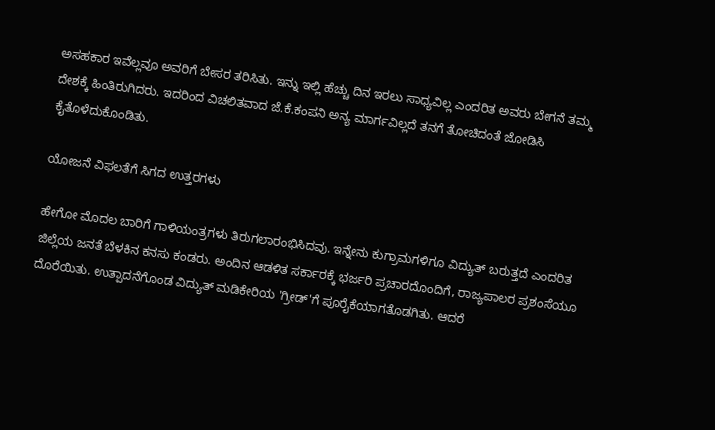ಅಸಹಕಾರ ಇವೆಲ್ಲವೂ ಅವರಿಗೆ ಬೇಸರ ತರಿಸಿತು. ಇನ್ನು ಇಲ್ಲಿ ಹೆಚ್ಚು ದಿನ ಇರಲು ಸಾಧ್ಯವಿಲ್ಲ ಎಂದರಿತ ಅವರು ಬೇಗನೆ ತಮ್ಮ ದೇಶಕ್ಕೆ ಹಿಂತಿರುಗಿದರು. ಇದರಿಂದ ವಿಚಲಿತವಾದ ಜೆ.ಕೆ.ಕಂಪನಿ ಅನ್ಯ ಮಾರ್ಗವಿಲ್ಲದೆ ತನಗೆ ತೋಚಿದಂತೆ ಜೋಡಿಸಿ ಕೈತೊಳೆದುಕೊಂಡಿತು.

ಯೋಜನೆ ವಿಫಲತೆಗೆ ಸಿಗದ ಉತ್ತರಗಳು

ಹೇಗೋ ಮೊದಲ ಬಾರಿಗೆ ಗಾಳಿಯಂತ್ರಗಳು ತಿರುಗಲಾರಂಭಿಸಿದವು. ಇನ್ನೇನು ಕುಗ್ರಾಮಗಳಿಗೂ ವಿದ್ಯುತ್ ಬರುತ್ತದೆ ಎಂದರಿತ ಜಿಲ್ಲೆಯ ಜನತೆ ಬೆಳಕಿನ ಕನಸು ಕಂಡರು. ಅಂದಿನ ಆಡಳಿತ ಸರ್ಕಾರಕ್ಕೆ ಭರ್ಜರಿ ಪ್ರಚಾರದೊಂದಿಗೆ, ರಾಜ್ಯಪಾಲರ ಪ್ರಶಂಸೆಯೂ ದೊರೆಯಿತು. ಉತ್ಪಾದನೆಗೊಂಡ ವಿದ್ಯುತ್ ಮಡಿಕೇರಿಯ 'ಗ್ರೀಡ್'ಗೆ ಪೂರೈಕೆಯಾಗತೊಡಗಿತು. ಆದರೆ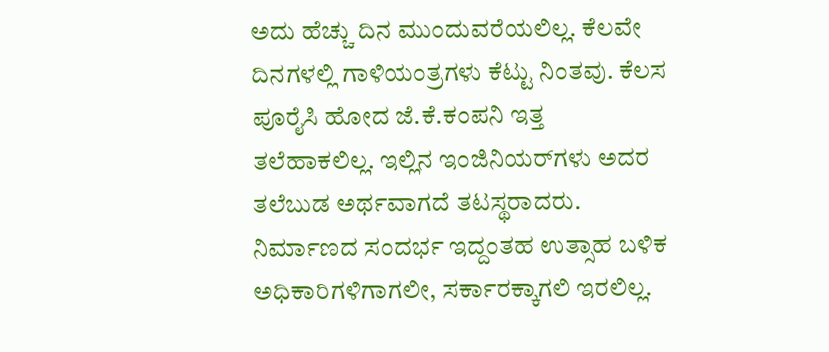ಅದು ಹೆಚ್ಚು ದಿನ ಮುಂದುವರೆಯಲಿಲ್ಲ. ಕೆಲವೇ ದಿನಗಳಲ್ಲಿ ಗಾಳಿಯಂತ್ರಗಳು ಕೆಟ್ಟು ನಿಂತವು. ಕೆಲಸ ಪೂರೈಸಿ ಹೋದ ಜೆ.ಕೆ.ಕಂಪನಿ ಇತ್ತ ತಲೆಹಾಕಲಿಲ್ಲ. ಇಲ್ಲಿನ ಇಂಜಿನಿಯರ್‌ಗಳು ಅದರ ತಲೆಬುಡ ಅರ್ಥವಾಗದೆ ತಟಸ್ಥರಾದರು. ನಿರ್ಮಾಣದ ಸಂದರ್ಭ ಇದ್ದಂತಹ ಉತ್ಸಾಹ ಬಳಿಕ ಅಧಿಕಾರಿಗಳಿಗಾಗಲೀ, ಸರ್ಕಾರಕ್ಕಾಗಲಿ ಇರಲಿಲ್ಲ.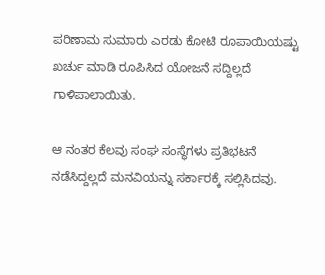ಪರಿಣಾಮ ಸುಮಾರು ಎರಡು ಕೋಟಿ ರೂಪಾಯಿಯಷ್ಟು ಖರ್ಚು ಮಾಡಿ ರೂಪಿಸಿದ ಯೋಜನೆ ಸದ್ದಿಲ್ಲದೆ ಗಾಳಿಪಾಲಾಯಿತು.

ಆ ನಂತರ ಕೆಲವು ಸಂಘ ಸಂಸ್ಥೆಗಳು ಪ್ರತಿಭಟನೆ ನಡೆಸಿದ್ದಲ್ಲದೆ ಮನವಿಯನ್ನು ಸರ್ಕಾರಕ್ಕೆ ಸಲ್ಲಿಸಿದವು.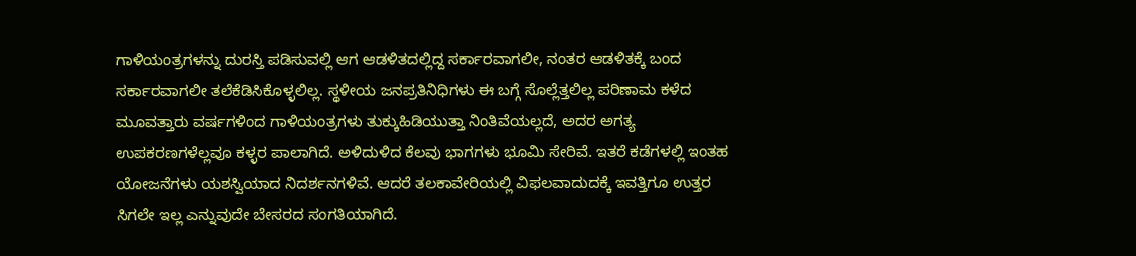ಗಾಳಿಯಂತ್ರಗಳನ್ನು ದುರಸ್ತಿ ಪಡಿಸುವಲ್ಲಿ ಆಗ ಆಡಳಿತದಲ್ಲಿದ್ದ ಸರ್ಕಾರವಾಗಲೀ, ನಂತರ ಆಡಳಿತಕ್ಕೆ ಬಂದ ಸರ್ಕಾರವಾಗಲೀ ತಲೆಕೆಡಿಸಿಕೊಳ್ಳಲಿಲ್ಲ. ಸ್ಥಳೀಯ ಜನಪ್ರತಿನಿಧಿಗಳು ಈ ಬಗ್ಗೆ ಸೊಲ್ಲೆತ್ತಲಿಲ್ಲ ಪರಿಣಾಮ ಕಳೆದ ಮೂವತ್ತಾರು ವರ್ಷಗಳಿಂದ ಗಾಳಿಯಂತ್ರಗಳು ತುಕ್ಕುಹಿಡಿಯುತ್ತಾ ನಿಂತಿವೆಯಲ್ಲದೆ, ಅದರ ಅಗತ್ಯ ಉಪಕರಣಗಳೆಲ್ಲವೂ ಕಳ್ಳರ ಪಾಲಾಗಿದೆ. ಅಳಿದುಳಿದ ಕೆಲವು ಭಾಗಗಳು ಭೂಮಿ ಸೇರಿವೆ. ಇತರೆ ಕಡೆಗಳಲ್ಲಿ ಇಂತಹ ಯೋಜನೆಗಳು ಯಶಸ್ವಿಯಾದ ನಿದರ್ಶನಗಳಿವೆ. ಆದರೆ ತಲಕಾವೇರಿಯಲ್ಲಿ ವಿಫಲವಾದುದಕ್ಕೆ ಇವತ್ತಿಗೂ ಉತ್ತರ ಸಿಗಲೇ ಇಲ್ಲ ಎನ್ನುವುದೇ ಬೇಸರದ ಸಂಗತಿಯಾಗಿದೆ.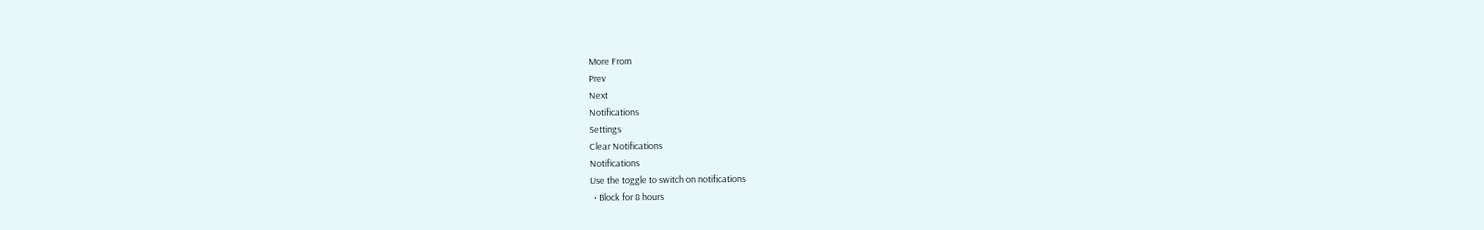More From
Prev
Next
Notifications
Settings
Clear Notifications
Notifications
Use the toggle to switch on notifications
  • Block for 8 hours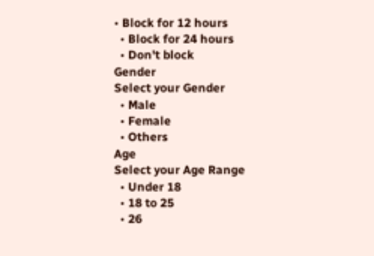• Block for 12 hours
  • Block for 24 hours
  • Don't block
Gender
Select your Gender
  • Male
  • Female
  • Others
Age
Select your Age Range
  • Under 18
  • 18 to 25
  • 26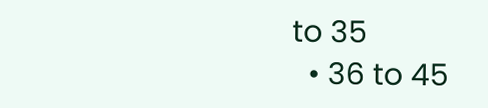to 35
  • 36 to 45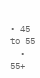• 45 to 55
  • 55+